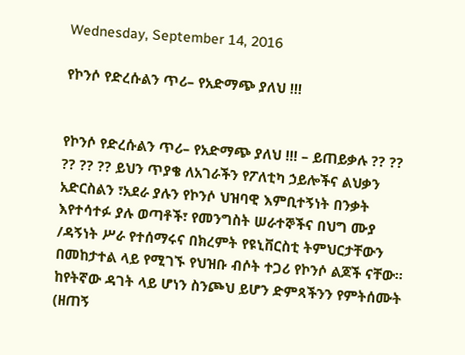Wednesday, September 14, 2016

የኮንሶ የድረሱልን ጥሪ– የአድማጭ ያለህ !!!


የኮንሶ የድረሱልን ጥሪ– የአድማጭ ያለህ !!! – ይጠይቃሉ ?? ?? ?? ?? ?? ይህን ጥያቄ ለአገራችን የፖለቲካ ኃይሎችና ልህቃን አድርስልን ፣አደራ ያሉን የኮንሶ ህዝባዊ እምቢተኝነት በንቃት እየተሳተፉ ያሉ ወጣቶች፣ የመንግስት ሠራተኞችና በህግ ሙያ /ዳኝነት ሥራ የተሰማሩና በክረምት የዩኒቨርስቲ ትምህርታቸውን በመከታተል ላይ የሚገኙ የህዝቡ ብሶት ተጋሪ የኮንሶ ልጆች ናቸው፡፡
ከየትኛው ዳገት ላይ ሆነን ስንጮህ ይሆን ድምጻችንን የምትሰሙት (ዘጠኝ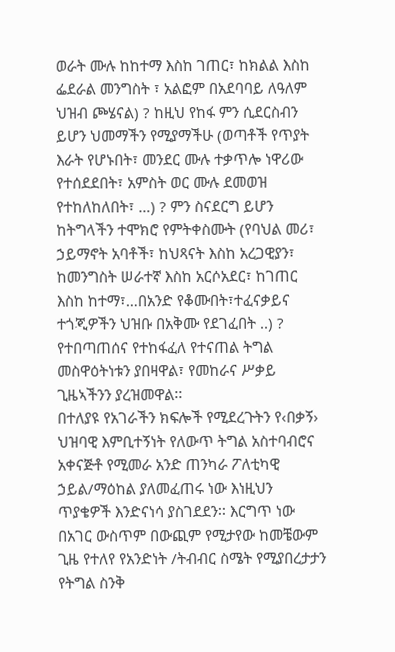ወራት ሙሉ ከከተማ እስከ ገጠር፣ ከክልል እስከ ፌደራል መንግስት ፣ አልፎም በአደባባይ ለዓለም ህዝብ ጮሄናል) ? ከዚህ የከፋ ምን ሲደርስብን ይሆን ህመማችን የሚያማችሁ (ወጣቶች የጥያት እራት የሆኑበት፣ መንደር ሙሉ ተቃጥሎ ነዋሪው የተሰደደበት፣ አምስት ወር ሙሉ ደመወዝ የተከለከለበት፣ …) ? ምን ስናደርግ ይሆን ከትግላችን ተሞክሮ የምትቀስሙት (የባህል መሪ፣ ኃይማኖት አባቶች፣ ከህጻናት እስከ አረጋዊያን፣ ከመንግስት ሠራተኛ እስከ አርሶአደር፣ ከገጠር እስከ ከተማ፣…በአንድ የቆሙበት፣ተፈናቃይና ተጎጂዎችን ህዝቡ በአቅሙ የደገፈበት ..) ? የተበጣጠሰና የተከፋፈለ የተናጠል ትግል መስዋዕትነቱን ያበዛዋል፣ የመከራና ሥቃይ ጊዜኣችንን ያረዝመዋል፡፡
በተለያዩ የአገራችን ክፍሎች የሚደረጉትን የ‹በቃኝ› ህዝባዊ እምቢተኝነት የለውጥ ትግል አስተባብሮና አቀናጅቶ የሚመራ አንድ ጠንካራ ፖለቲካዊ ኃይል/ማዕከል ያለመፈጠሩ ነው እነዚህን ጥያቄዎች እንድናነሳ ያስገደደን፡፡ እርግጥ ነው በአገር ውስጥም በውጪም የሚታየው ከመቼውም ጊዜ የተለየ የአንድነት /ትብብር ስሜት የሚያበረታታን የትግል ስንቅ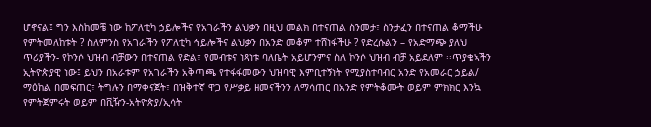ሆኖናል፤ ግን እስከመቼ ነው ከፖለቲካ ኃይሎችና የአገራችን ልህቃን በዚህ መልክ በተናጠል ስንመታ፣ ስንታፈን በተናጠል ቆማችሁ የምትመለከቱት ? ስለምንስ የአገራችን የፖለቲካ ኅይሎችና ልህቃን በአንድ መቆም ተሸነፋችሁ ? የድረሱልን – የአድማጭ ያለህ ጥሪያችን- የኮንሶ ህዝብ ብቻውን በተናጠል የድል፣ የመብቱና ነጻነቱ ባለቤት አይሆንምና ስለ ኮንሶ ህዝብ ብቻ አይደለም ፡፡ጥያቄኣችን ኢትዮጵያዊ ነው፤ ይህን በአራቱም የአገራችን አቅጣጫ የተፋፋመውን ህዝባዊ እምቢተኝነት የሚያስተባብር አንድ የአመራር ኃይል/ ማዕከል በመፍጠር፣ ትግሉን በማቀናጀት፣ በዝቅተኛ ዋጋ የሥቃይ ዘመናችንን ለማሳጠር በአንድ የምትቆሙት ወይም ምክክር እንኳ የምትጀምሩት ወይም በቪዥን-አትዮጵያ/ኢሳት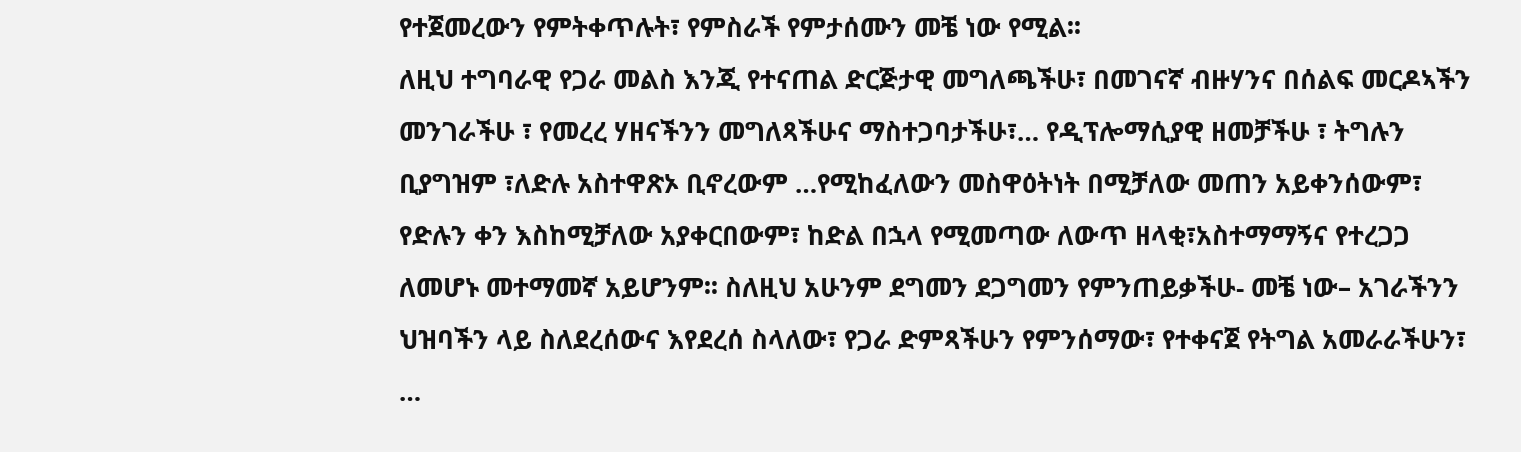የተጀመረውን የምትቀጥሉት፣ የምስራች የምታሰሙን መቼ ነው የሚል፡፡
ለዚህ ተግባራዊ የጋራ መልስ እንጂ የተናጠል ድርጅታዊ መግለጫችሁ፣ በመገናኛ ብዙሃንና በሰልፍ መርዶኣችን መንገራችሁ ፣ የመረረ ሃዘናችንን መግለጻችሁና ማስተጋባታችሁ፣… የዲፕሎማሲያዊ ዘመቻችሁ ፣ ትግሉን ቢያግዝም ፣ለድሉ አስተዋጽኦ ቢኖረውም …የሚከፈለውን መስዋዕትነት በሚቻለው መጠን አይቀንሰውም፣ የድሉን ቀን እስከሚቻለው አያቀርበውም፣ ከድል በኋላ የሚመጣው ለውጥ ዘላቂ፣አስተማማኝና የተረጋጋ ለመሆኑ መተማመኛ አይሆንም፡፡ ስለዚህ አሁንም ደግመን ደጋግመን የምንጠይቃችሁ- መቼ ነው– አገራችንን ህዝባችን ላይ ስለደረሰውና እየደረሰ ስላለው፣ የጋራ ድምጻችሁን የምንሰማው፣ የተቀናጀ የትግል አመራራችሁን፣ …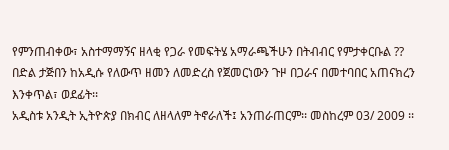የምንጠብቀው፣ አስተማማኝና ዘላቂ የጋራ የመፍትሄ አማራጫችሁን በትብብር የምታቀርቡል ??
በድል ታጅበን ከአዲሱ የለውጥ ዘመን ለመድረስ የጀመርነውን ጉዞ በጋራና በመተባበር አጠናክረን እንቀጥል፣ ወደፊት፡፡
አዲስቱ አንዲት ኢትዮጵያ በክብር ለዘላለም ትኖራለች፤ አንጠራጠርም፡፡ መስከረም 03/ 2009 ፡፡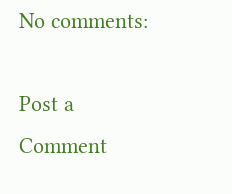No comments:

Post a Comment